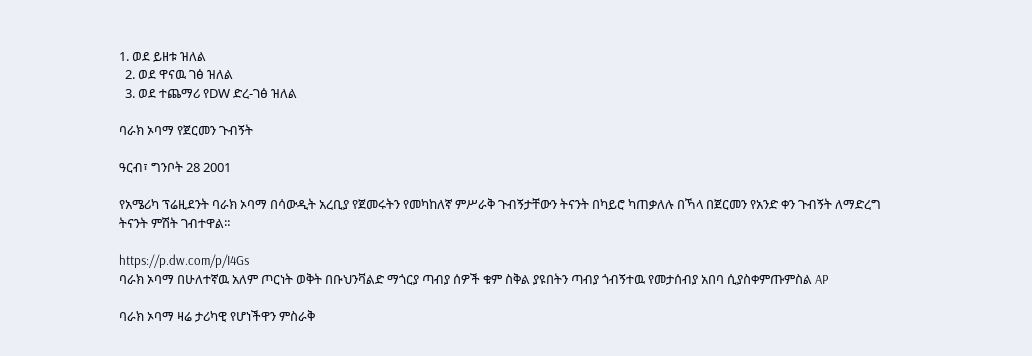1. ወደ ይዘቱ ዝለል
  2. ወደ ዋናዉ ገፅ ዝለል
  3. ወደ ተጨማሪ የDW ድረ-ገፅ ዝለል

ባራክ ኦባማ የጀርመን ጉብኝት

ዓርብ፣ ግንቦት 28 2001

የአሜሪካ ፕሬዚደንት ባራክ ኦባማ በሳውዲት አረቢያ የጀመሩትን የመካከለኛ ምሥራቅ ጉብኝታቸውን ትናንት በካይሮ ካጠቃለሉ በኻላ በጀርመን የአንድ ቀን ጉብኝት ለማድረግ ትናንት ምሽት ገብተዋል።

https://p.dw.com/p/I4Gs
ባራክ ኦባማ በሁለተኛዉ አለም ጦርነት ወቅት በቡህንቫልድ ማጎርያ ጣብያ ሰዎች ቁም ስቅል ያዩበትን ጣብያ ጎብኝተዉ የመታሰብያ አበባ ሲያስቀምጡምስል AP

ባራክ ኦባማ ዛሬ ታሪካዊ የሆነችዋን ምስራቅ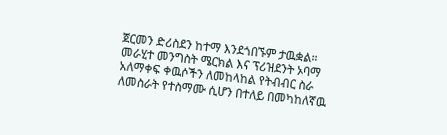ጀርመን ድሪስደን ከተማ እንደጎበኙም ታዉቋል። መራሂተ መንግስት ሜርክል እና ፕሪዝደንት ኦባማ አለማቀፍ ቀዉሶችን ለመከላከል የትብብር ስራ ለመስራት የተስማሙ ሲሆን በተለይ በመካከለኛዉ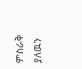ምስራቅ ያለዉን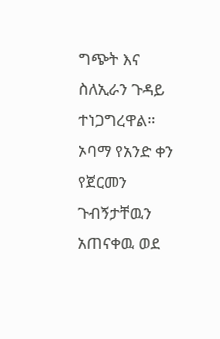ግጭት እና ስለኢራን ጉዳይ ተነጋግረዋል። ኦባማ የአንድ ቀን የጀርመን ጉብኝታቸዉን አጠናቀዉ ወደ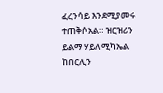ፈረንሳይ እንደሚያመሩ ተጠቅሶአል። ዝርዝሪን ይልማ ሃይለሚካኤል ከበርሊን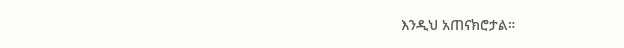እንዲህ አጠናክሮታል።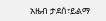አዜብ ታደሰ፣ይልማ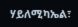ሃይለሚካኤል፣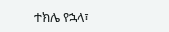ተክሌ የኋላ፣